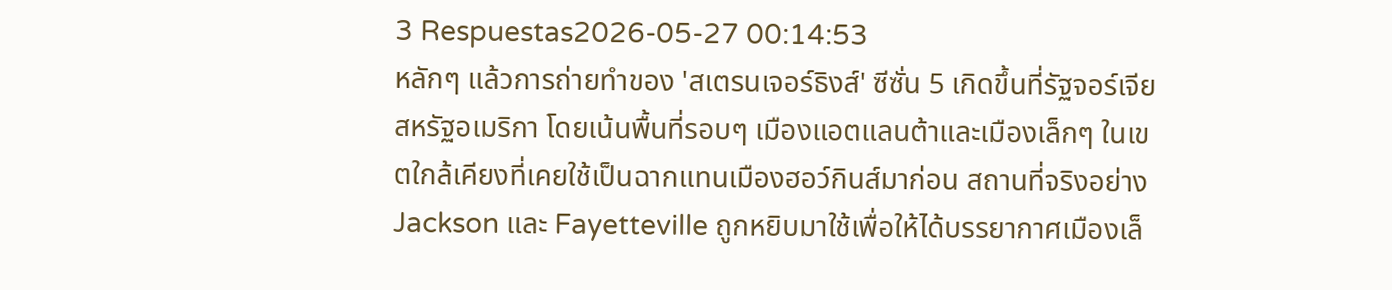3 Respuestas2026-05-27 00:14:53
หลักๆ แล้วการถ่ายทำของ 'สเตรนเจอร์ธิงส์' ซีซั่น 5 เกิดขึ้นที่รัฐจอร์เจีย สหรัฐอเมริกา โดยเน้นพื้นที่รอบๆ เมืองแอตแลนต้าและเมืองเล็กๆ ในเขตใกล้เคียงที่เคยใช้เป็นฉากแทนเมืองฮอว์กินส์มาก่อน สถานที่จริงอย่าง Jackson และ Fayetteville ถูกหยิบมาใช้เพื่อให้ได้บรรยากาศเมืองเล็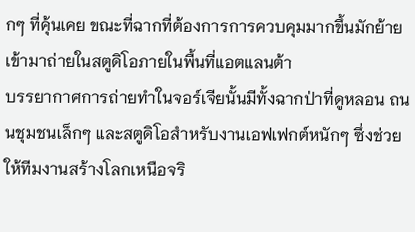กๆ ที่คุ้นเคย ขณะที่ฉากที่ต้องการการควบคุมมากขึ้นมักย้ายเข้ามาถ่ายในสตูดิโอภายในพื้นที่แอตแลนต้า
บรรยากาศการถ่ายทำในจอร์เจียนั้นมีทั้งฉากป่าที่ดูหลอน ถนนชุมชนเล็กๆ และสตูดิโอสำหรับงานเอฟเฟกต์หนักๆ ซึ่งช่วยให้ทีมงานสร้างโลกเหนือจริ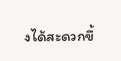งได้สะดวกขึ้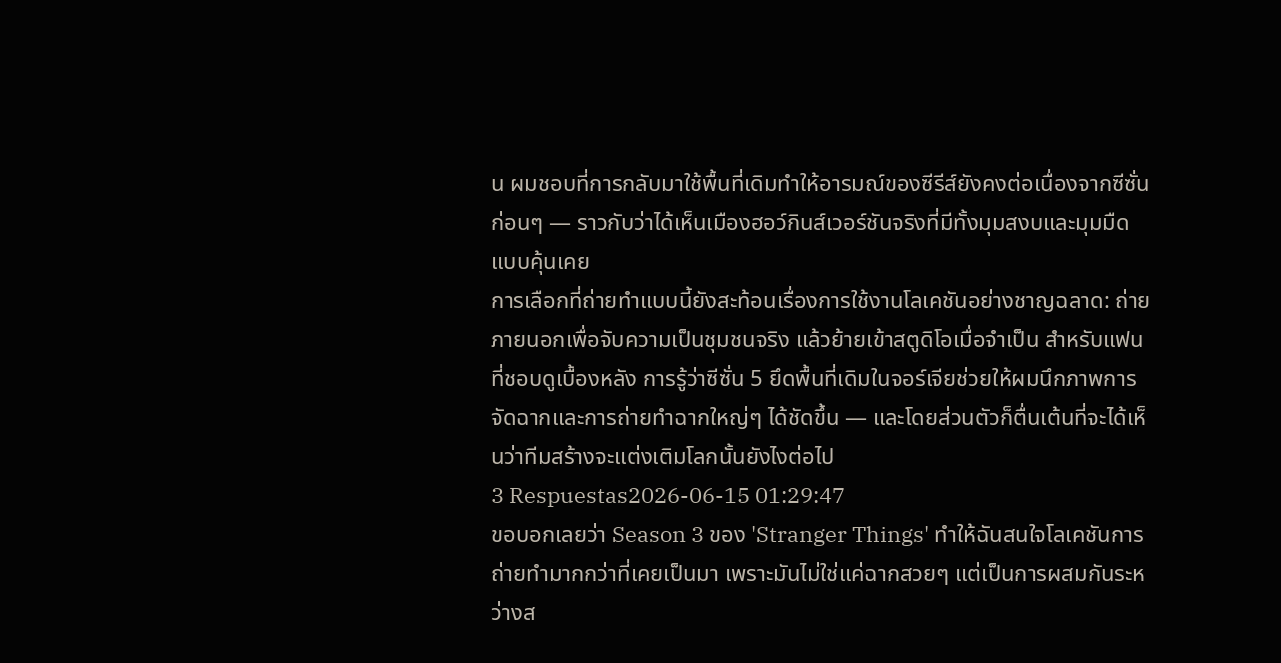น ผมชอบที่การกลับมาใช้พื้นที่เดิมทำให้อารมณ์ของซีรีส์ยังคงต่อเนื่องจากซีซั่นก่อนๆ — ราวกับว่าได้เห็นเมืองฮอว์กินส์เวอร์ชันจริงที่มีทั้งมุมสงบและมุมมืดแบบคุ้นเคย
การเลือกที่ถ่ายทำแบบนี้ยังสะท้อนเรื่องการใช้งานโลเคชันอย่างชาญฉลาด: ถ่ายภายนอกเพื่อจับความเป็นชุมชนจริง แล้วย้ายเข้าสตูดิโอเมื่อจำเป็น สำหรับแฟนที่ชอบดูเบื้องหลัง การรู้ว่าซีซั่น 5 ยึดพื้นที่เดิมในจอร์เจียช่วยให้ผมนึกภาพการจัดฉากและการถ่ายทำฉากใหญ่ๆ ได้ชัดขึ้น — และโดยส่วนตัวก็ตื่นเต้นที่จะได้เห็นว่าทีมสร้างจะแต่งเติมโลกนั้นยังไงต่อไป
3 Respuestas2026-06-15 01:29:47
ขอบอกเลยว่า Season 3 ของ 'Stranger Things' ทำให้ฉันสนใจโลเคชันการถ่ายทำมากกว่าที่เคยเป็นมา เพราะมันไม่ใช่แค่ฉากสวยๆ แต่เป็นการผสมกันระหว่างส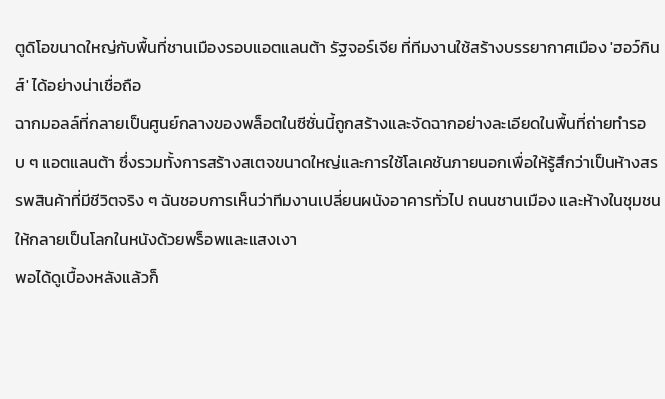ตูดิโอขนาดใหญ่กับพื้นที่ชานเมืองรอบแอตแลนต้า รัฐจอร์เจีย ที่ทีมงานใช้สร้างบรรยากาศเมือง 'ฮอว์กินส์' ได้อย่างน่าเชื่อถือ
ฉากมอลล์ที่กลายเป็นศูนย์กลางของพล็อตในซีซั่นนี้ถูกสร้างและจัดฉากอย่างละเอียดในพื้นที่ถ่ายทำรอบ ๆ แอตแลนต้า ซึ่งรวมทั้งการสร้างสเตจขนาดใหญ่และการใช้โลเคชันภายนอกเพื่อให้รู้สึกว่าเป็นห้างสรรพสินค้าที่มีชีวิตจริง ๆ ฉันชอบการเห็นว่าทีมงานเปลี่ยนผนังอาคารทั่วไป ถนนชานเมือง และห้างในชุมชน ให้กลายเป็นโลกในหนังด้วยพร็อพและแสงเงา
พอได้ดูเบื้องหลังแล้วก็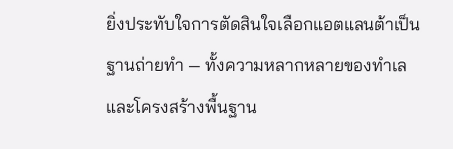ยิ่งประทับใจการตัดสินใจเลือกแอตแลนต้าเป็นฐานถ่ายทำ — ทั้งความหลากหลายของทำเลและโครงสร้างพื้นฐาน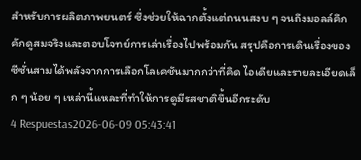สำหรับการผลิตภาพยนตร์ ซึ่งช่วยให้ฉากตั้งแต่ถนนสงบ ๆ จนถึงมอลล์คึกคักดูสมจริงและตอบโจทย์การเล่าเรื่องไปพร้อมกัน สรุปคือการเดินเรื่องของซีซั่นสามได้พลังจากการเลือกโลเคชันมากกว่าที่คิด ไอเดียและรายละเอียดเล็ก ๆ น้อย ๆ เหล่านี้แหละที่ทำให้การดูมีรสชาติขึ้นอีกระดับ
4 Respuestas2026-06-09 05:43:41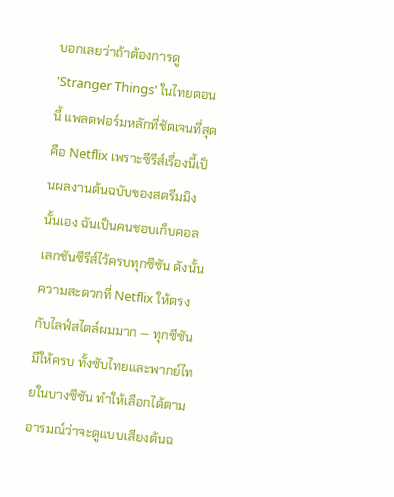บอกเลยว่าถ้าต้องการดู 'Stranger Things' ในไทยตอนนี้ แพลตฟอร์มหลักที่ชัดเจนที่สุดคือ Netflix เพราะซีรีส์เรื่องนี้เป็นผลงานต้นฉบับของสตรีมมิงนั้นเอง ฉันเป็นคนชอบเก็บคอลเลกชันซีรีส์ไว้ครบทุกซีซัน ดังนั้นความสะดวกที่ Netflix ให้ตรงกับไลฟ์สไตล์ผมมาก — ทุกซีซันมีให้ครบ ทั้งซับไทยและพากย์ไทยในบางซีซัน ทำให้เลือกได้ตามอารมณ์ว่าจะดูแบบเสียงต้นฉ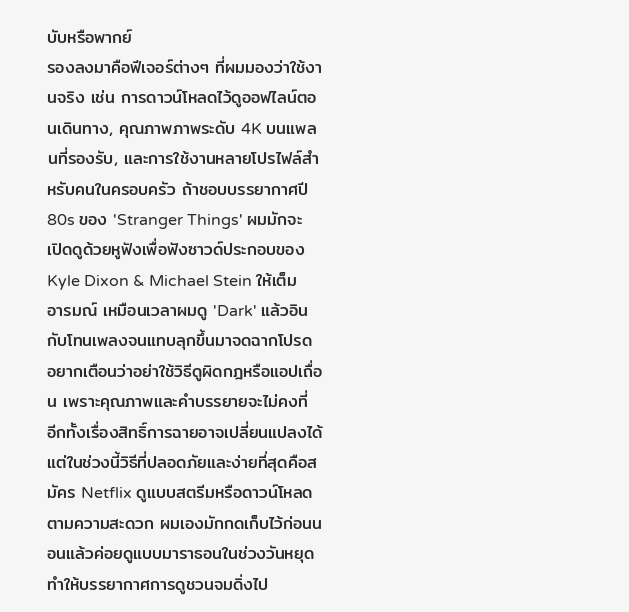บับหรือพากย์
รองลงมาคือฟีเจอร์ต่างๆ ที่ผมมองว่าใช้งานจริง เช่น การดาวน์โหลดไว้ดูออฟไลน์ตอนเดินทาง, คุณภาพภาพระดับ 4K บนแพลนที่รองรับ, และการใช้งานหลายโปรไฟล์สำหรับคนในครอบครัว ถ้าชอบบรรยากาศปี 80s ของ 'Stranger Things' ผมมักจะเปิดดูด้วยหูฟังเพื่อฟังซาวด์ประกอบของ Kyle Dixon & Michael Stein ให้เต็มอารมณ์ เหมือนเวลาผมดู 'Dark' แล้วอินกับโทนเพลงจนแทบลุกขึ้นมาจดฉากโปรด
อยากเตือนว่าอย่าใช้วิธีดูผิดกฎหรือแอปเถื่อน เพราะคุณภาพและคำบรรยายจะไม่คงที่ อีกทั้งเรื่องสิทธิ์การฉายอาจเปลี่ยนแปลงได้ แต่ในช่วงนี้วิธีที่ปลอดภัยและง่ายที่สุดคือสมัคร Netflix ดูแบบสตรีมหรือดาวน์โหลดตามความสะดวก ผมเองมักกดเก็บไว้ก่อนนอนแล้วค่อยดูแบบมาราธอนในช่วงวันหยุด ทำให้บรรยากาศการดูชวนจมดิ่งไป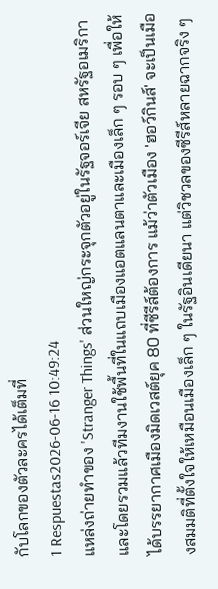กับโลกของตัวละครได้เต็มที่
1 Respuestas2026-06-16 10:49:24
แหล่งถ่ายทำของ 'Stranger Things' ส่วนใหญ่กระจุกตัวอยู่ในรัฐจอร์เจีย สหรัฐอเมริกา และโดยรวมแล้วทีมงานใช้พื้นที่ในแถบเมืองแอตแลนตาและเมืองเล็ก ๆ รอบ ๆ เพื่อให้ได้บรรยากาศเมืองมิดเวสต์ยุค 80 ที่ซีรีส์ต้องการ แม้ว่าตัวเมือง 'ฮอว์กินส์' จะเป็นเมืองสมมติที่ตั้งใจให้เหมือนเมืองเล็ก ๆ ในรัฐอินเดียนา แต่วิชวลของซีรีส์หลายฉากจริง ๆ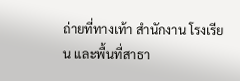ถ่ายที่ทางเท้า สำนักงาน โรงเรียน และพื้นที่สาธา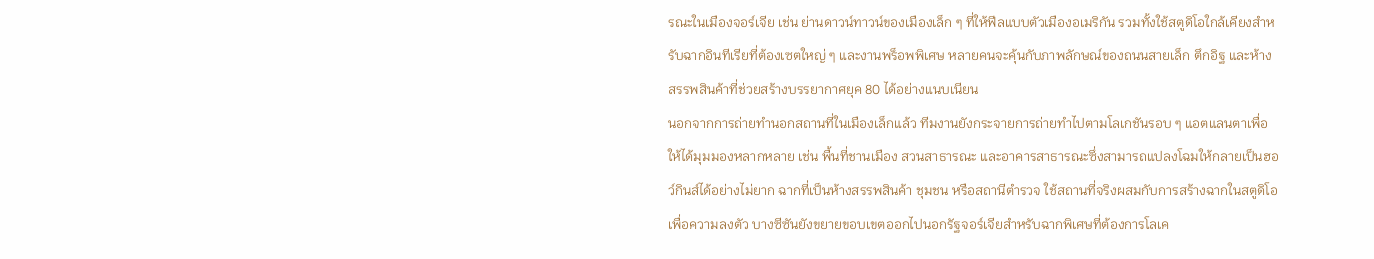รณะในเมืองจอร์เจีย เช่น ย่านดาวน์ทาวน์ของเมืองเล็ก ๆ ที่ให้ฟีลแบบตัวเมืองอเมริกัน รวมทั้งใช้สตูดิโอใกล้เคียงสำหรับฉากอินทีเรียที่ต้องเซตใหญ่ ๆ และงานพร็อพพิเศษ หลายคนจะคุ้นกับภาพลักษณ์ของถนนสายเล็ก ตึกอิฐ และห้างสรรพสินค้าที่ช่วยสร้างบรรยากาศยุค 80 ได้อย่างแนบเนียน
นอกจากการถ่ายทำนอกสถานที่ในเมืองเล็กแล้ว ทีมงานยังกระจายการถ่ายทำไปตามโลเกชันรอบ ๆ แอตแลนตาเพื่อให้ได้มุมมองหลากหลาย เช่น พื้นที่ชานเมือง สวนสาธารณะ และอาคารสาธารณะซึ่งสามารถแปลงโฉมให้กลายเป็นฮอว์กินส์ได้อย่างไม่ยาก ฉากที่เป็นห้างสรรพสินค้า ชุมชน หรือสถานีตำรวจ ใช้สถานที่จริงผสมกับการสร้างฉากในสตูดิโอเพื่อความลงตัว บางซีซันยังขยายขอบเขตออกไปนอกรัฐจอร์เจียสำหรับฉากพิเศษที่ต้องการโลเค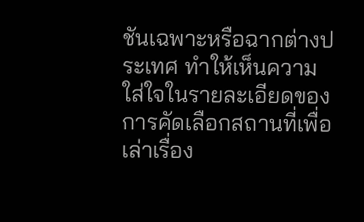ชันเฉพาะหรือฉากต่างประเทศ ทำให้เห็นความใส่ใจในรายละเอียดของการคัดเลือกสถานที่เพื่อเล่าเรื่อง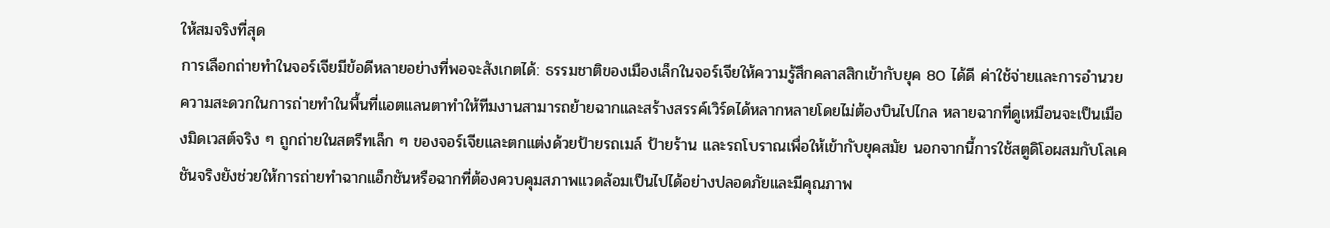ให้สมจริงที่สุด
การเลือกถ่ายทำในจอร์เจียมีข้อดีหลายอย่างที่พอจะสังเกตได้: ธรรมชาติของเมืองเล็กในจอร์เจียให้ความรู้สึกคลาสสิกเข้ากับยุค 80 ได้ดี ค่าใช้จ่ายและการอำนวยความสะดวกในการถ่ายทำในพื้นที่แอตแลนตาทำให้ทีมงานสามารถย้ายฉากและสร้างสรรค์เวิร์ดได้หลากหลายโดยไม่ต้องบินไปไกล หลายฉากที่ดูเหมือนจะเป็นเมืองมิดเวสต์จริง ๆ ถูกถ่ายในสตรีทเล็ก ๆ ของจอร์เจียและตกแต่งด้วยป้ายรถเมล์ ป้ายร้าน และรถโบราณเพื่อให้เข้ากับยุคสมัย นอกจากนี้การใช้สตูดิโอผสมกับโลเคชันจริงยังช่วยให้การถ่ายทำฉากแอ็กชันหรือฉากที่ต้องควบคุมสภาพแวดล้อมเป็นไปได้อย่างปลอดภัยและมีคุณภาพ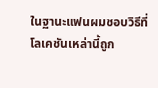ในฐานะแฟนผมชอบวิธีที่โลเคชันเหล่านี้ถูก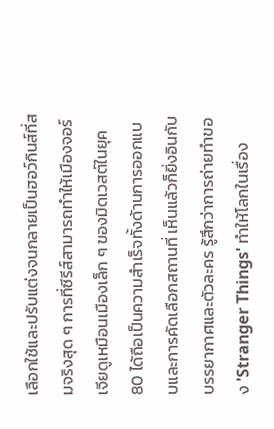เลือกใช้และปรับแต่งจนกลายเป็นฮอว์กินส์ที่สมจริงสุด ๆ การที่ซีรีส์สามารถทำให้เมืองจอร์เจียดูเหมือนเมืองเล็ก ๆ ของมิดเวสต์ในยุค 80 ได้ถือเป็นความสำเร็จทั้งด้านการออกแบบและการคัดเลือกสถานที่ เห็นแล้วก็ยิ่งอินกับบรรยากาศและตัวละคร รู้สึกว่าการถ่ายทำของ 'Stranger Things' ทำให้โลกในเรื่อง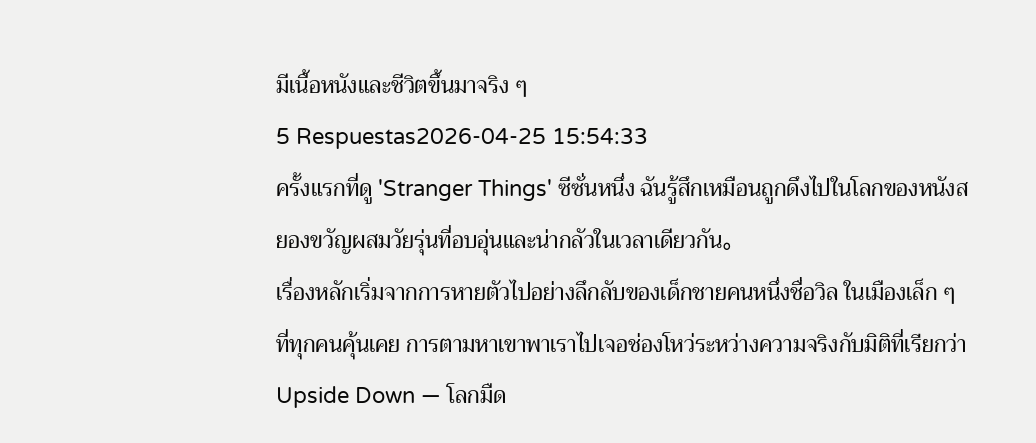มีเนื้อหนังและชีวิตขึ้นมาจริง ๆ
5 Respuestas2026-04-25 15:54:33
ครั้งแรกที่ดู 'Stranger Things' ซีซั่นหนึ่ง ฉันรู้สึกเหมือนถูกดึงไปในโลกของหนังสยองขวัญผสมวัยรุ่นที่อบอุ่นและน่ากลัวในเวลาเดียวกัน。
เรื่องหลักเริ่มจากการหายตัวไปอย่างลึกลับของเด็กชายคนหนึ่งชื่อวิล ในเมืองเล็ก ๆ ที่ทุกคนคุ้นเคย การตามหาเขาพาเราไปเจอช่องโหว่ระหว่างความจริงกับมิติที่เรียกว่า Upside Down — โลกมืด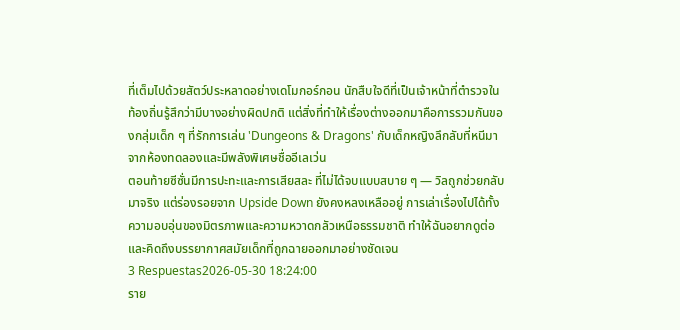ที่เต็มไปด้วยสัตว์ประหลาดอย่างเดโมกอร์กอน นักสืบใจดีที่เป็นเจ้าหน้าที่ตำรวจในท้องถิ่นรู้สึกว่ามีบางอย่างผิดปกติ แต่สิ่งที่ทำให้เรื่องต่างออกมาคือการรวมกันของกลุ่มเด็ก ๆ ที่รักการเล่น 'Dungeons & Dragons' กับเด็กหญิงลึกลับที่หนีมาจากห้องทดลองและมีพลังพิเศษชื่ออีเลเว่น
ตอนท้ายซีซั่นมีการปะทะและการเสียสละ ที่ไม่ได้จบแบบสบาย ๆ — วิลถูกช่วยกลับมาจริง แต่ร่องรอยจาก Upside Down ยังคงหลงเหลืออยู่ การเล่าเรื่องไปได้ทั้งความอบอุ่นของมิตรภาพและความหวาดกลัวเหนือธรรมชาติ ทำให้ฉันอยากดูต่อและคิดถึงบรรยากาศสมัยเด็กที่ถูกฉายออกมาอย่างชัดเจน
3 Respuestas2026-05-30 18:24:00
ราย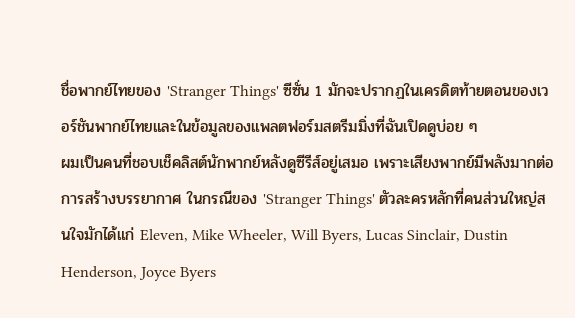ชื่อพากย์ไทยของ 'Stranger Things' ซีซั่น 1 มักจะปรากฏในเครดิตท้ายตอนของเวอร์ชันพากย์ไทยและในข้อมูลของแพลตฟอร์มสตรีมมิ่งที่ฉันเปิดดูบ่อย ๆ
ผมเป็นคนที่ชอบเช็คลิสต์นักพากย์หลังดูซีรีส์อยู่เสมอ เพราะเสียงพากย์มีพลังมากต่อการสร้างบรรยากาศ ในกรณีของ 'Stranger Things' ตัวละครหลักที่คนส่วนใหญ่สนใจมักได้แก่ Eleven, Mike Wheeler, Will Byers, Lucas Sinclair, Dustin Henderson, Joyce Byers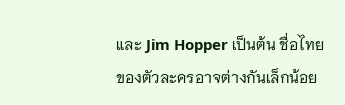และ Jim Hopper เป็นต้น ชื่อไทยของตัวละครอาจต่างกันเล็กน้อย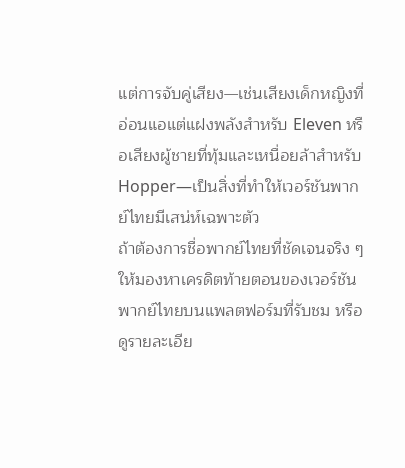แต่การจับคู่เสียง—เช่นเสียงเด็กหญิงที่อ่อนแอแต่แฝงพลังสำหรับ Eleven หรือเสียงผู้ชายที่ทุ้มและเหนื่อยล้าสำหรับ Hopper—เป็นสิ่งที่ทำให้เวอร์ชันพากย์ไทยมีเสน่ห์เฉพาะตัว
ถ้าต้องการชื่อพากย์ไทยที่ชัดเจนจริง ๆ ให้มองหาเครดิตท้ายตอนของเวอร์ชันพากย์ไทยบนแพลตฟอร์มที่รับชม หรือดูรายละเอีย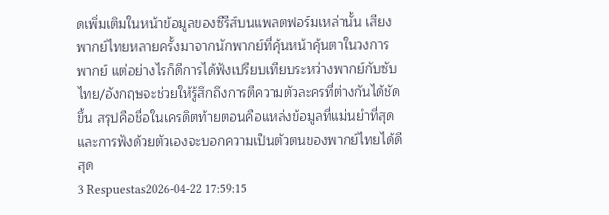ดเพิ่มเติมในหน้าข้อมูลของซีรีส์บนแพลตฟอร์มเหล่านั้น เสียงพากย์ไทยหลายครั้งมาจากนักพากย์ที่คุ้นหน้าคุ้นตาในวงการพากย์ แต่อย่างไรก็ดีการได้ฟังเปรียบเทียบระหว่างพากย์กับซับไทย/อังกฤษจะช่วยให้รู้สึกถึงการตีความตัวละครที่ต่างกันได้ชัดขึ้น สรุปคือชื่อในเครดิตท้ายตอนคือแหล่งข้อมูลที่แม่นยำที่สุด และการฟังด้วยตัวเองจะบอกความเป็นตัวตนของพากย์ไทยได้ดีสุด
3 Respuestas2026-04-22 17:59:15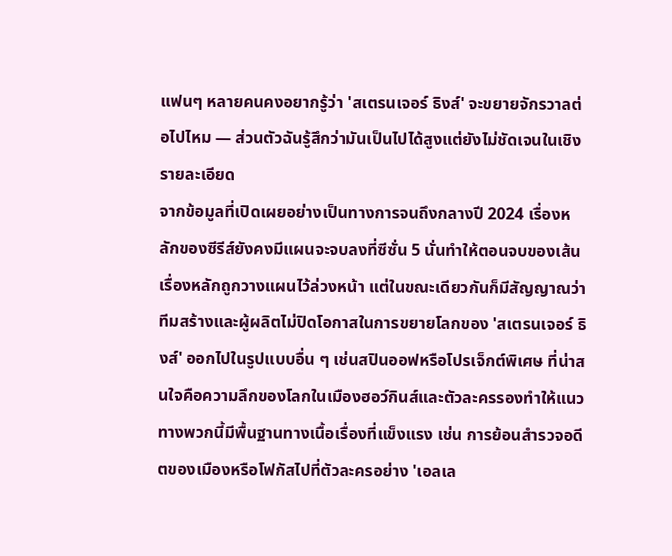แฟนๆ หลายคนคงอยากรู้ว่า 'สเตรนเจอร์ ธิงส์' จะขยายจักรวาลต่อไปไหม — ส่วนตัวฉันรู้สึกว่ามันเป็นไปได้สูงแต่ยังไม่ชัดเจนในเชิงรายละเอียด
จากข้อมูลที่เปิดเผยอย่างเป็นทางการจนถึงกลางปี 2024 เรื่องหลักของซีรีส์ยังคงมีแผนจะจบลงที่ซีซั่น 5 นั่นทำให้ตอนจบของเส้นเรื่องหลักถูกวางแผนไว้ล่วงหน้า แต่ในขณะเดียวกันก็มีสัญญาณว่าทีมสร้างและผู้ผลิตไม่ปิดโอกาสในการขยายโลกของ 'สเตรนเจอร์ ธิงส์' ออกไปในรูปแบบอื่น ๆ เช่นสปินออฟหรือโปรเจ็กต์พิเศษ ที่น่าสนใจคือความลึกของโลกในเมืองฮอว์กินส์และตัวละครรองทำให้แนวทางพวกนี้มีพื้นฐานทางเนื้อเรื่องที่แข็งแรง เช่น การย้อนสำรวจอดีตของเมืองหรือโฟกัสไปที่ตัวละครอย่าง 'เอลเล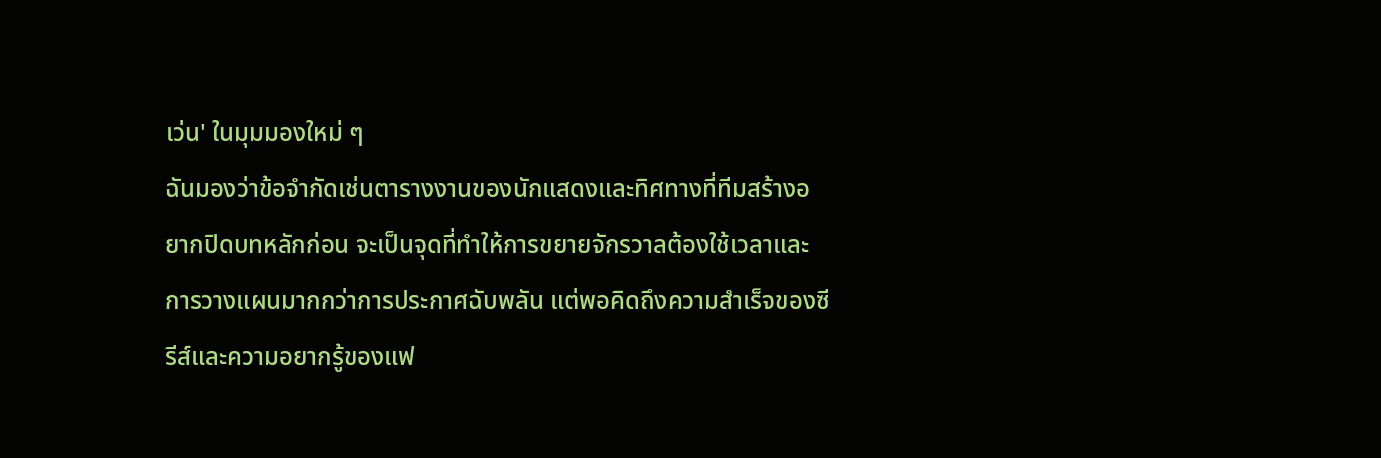เว่น' ในมุมมองใหม่ ๆ
ฉันมองว่าข้อจำกัดเช่นตารางงานของนักแสดงและทิศทางที่ทีมสร้างอยากปิดบทหลักก่อน จะเป็นจุดที่ทำให้การขยายจักรวาลต้องใช้เวลาและการวางแผนมากกว่าการประกาศฉับพลัน แต่พอคิดถึงความสำเร็จของซีรีส์และความอยากรู้ของแฟ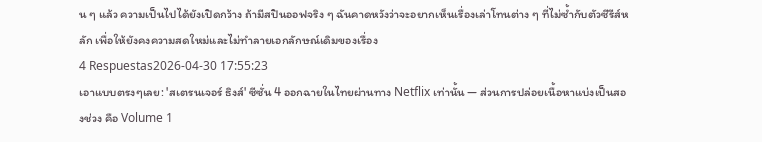น ๆ แล้ว ความเป็นไปได้ยังเปิดกว้าง ถ้ามีสปินออฟจริง ๆ ฉันคาดหวังว่าจะอยากเห็นเรื่องเล่าโทนต่าง ๆ ที่ไม่ซ้ำกับตัวซีรีส์หลัก เพื่อให้ยังคงความสดใหม่และไม่ทำลายเอกลักษณ์เดิมของเรื่อง
4 Respuestas2026-04-30 17:55:23
เอาแบบตรงๆเลย: 'สเตรนเจอร์ ธิงส์' ซีซั่น 4 ออกฉายในไทยผ่านทาง Netflix เท่านั้น — ส่วนการปล่อยเนื้อหาแบ่งเป็นสองช่วง คือ Volume 1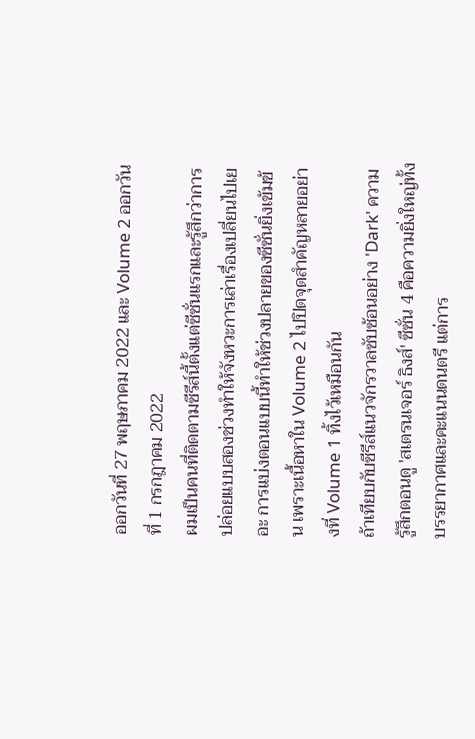ออกวันที่ 27 พฤษภาคม 2022 และ Volume 2 ออกวันที่ 1 กรกฎาคม 2022
ผมเป็นคนที่ติดตามซีรีส์นี้ตั้งแต่ซีซั่นแรกและรู้สึกว่าการปล่อยแบบสองช่วงทำให้จังหวะการเล่าเรื่องเปลี่ยนไปเยอะ การแบ่งตอนแบบนี้ทำให้ช่วงปลายของซีซั่นยิ่งเข้มข้น เพราะเนื้อหาใน Volume 2 ไปปิดจุดสำคัญหลายอย่างที่ Volume 1 ทิ้งไว้เหมือนกัน
ถ้าเทียบกับซีรีส์แนวจักรวาลซับซ้อนอย่าง 'Dark' ความรู้สึกตอนดู 'สเตรนเจอร์ ธิงส์' ซีซั่น 4 คือความยิ่งใหญ่ทั้งบรรยากาศและคะแนนดนตรี แต่การ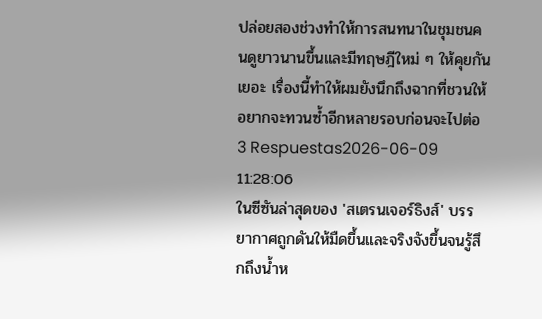ปล่อยสองช่วงทำให้การสนทนาในชุมชนคนดูยาวนานขึ้นและมีทฤษฎีใหม่ ๆ ให้คุยกันเยอะ เรื่องนี้ทำให้ผมยังนึกถึงฉากที่ชวนให้อยากจะทวนซ้ำอีกหลายรอบก่อนจะไปต่อ
3 Respuestas2026-06-09 11:28:06
ในซีซันล่าสุดของ 'สเตรนเจอร์ธิงส์' บรรยากาศถูกดันให้มืดขึ้นและจริงจังขึ้นจนรู้สึกถึงน้ำห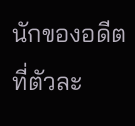นักของอดีตที่ตัวละ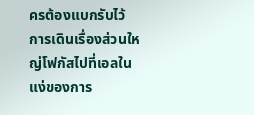ครต้องแบกรับไว้
การเดินเรื่องส่วนใหญ่โฟกัสไปที่เอลในแง่ของการ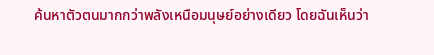ค้นหาตัวตนมากกว่าพลังเหนือมนุษย์อย่างเดียว โดยฉันเห็นว่า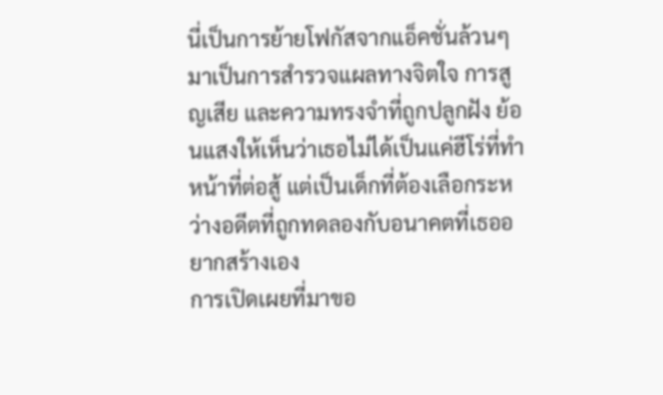นี่เป็นการย้ายโฟกัสจากแอ็คชั่นล้วนๆ มาเป็นการสำรวจแผลทางจิตใจ การสูญเสีย และความทรงจำที่ถูกปลูกฝัง ย้อนแสงให้เห็นว่าเธอไม่ได้เป็นแค่ฮีโร่ที่ทำหน้าที่ต่อสู้ แต่เป็นเด็กที่ต้องเลือกระหว่างอดีตที่ถูกทดลองกับอนาคตที่เธออยากสร้างเอง
การเปิดเผยที่มาขอ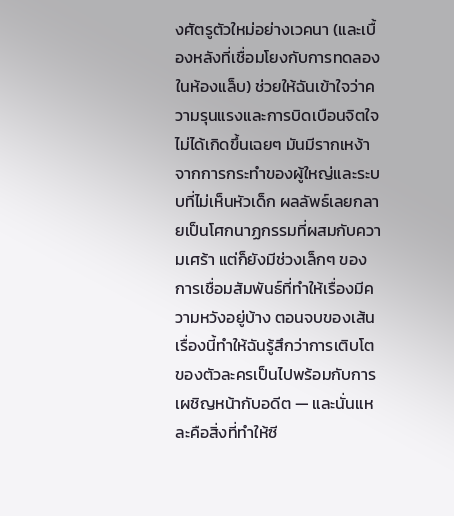งศัตรูตัวใหม่อย่างเวคนา (และเบื้องหลังที่เชื่อมโยงกับการทดลองในห้องแล็บ) ช่วยให้ฉันเข้าใจว่าความรุนแรงและการบิดเบือนจิตใจไม่ได้เกิดขึ้นเฉยๆ มันมีรากเหง้าจากการกระทำของผู้ใหญ่และระบบที่ไม่เห็นหัวเด็ก ผลลัพธ์เลยกลายเป็นโศกนาฏกรรมที่ผสมกับความเศร้า แต่ก็ยังมีช่วงเล็กๆ ของการเชื่อมสัมพันธ์ที่ทำให้เรื่องมีความหวังอยู่บ้าง ตอนจบของเส้นเรื่องนี้ทำให้ฉันรู้สึกว่าการเติบโตของตัวละครเป็นไปพร้อมกับการเผชิญหน้ากับอดีต — และนั่นแหละคือสิ่งที่ทำให้ซี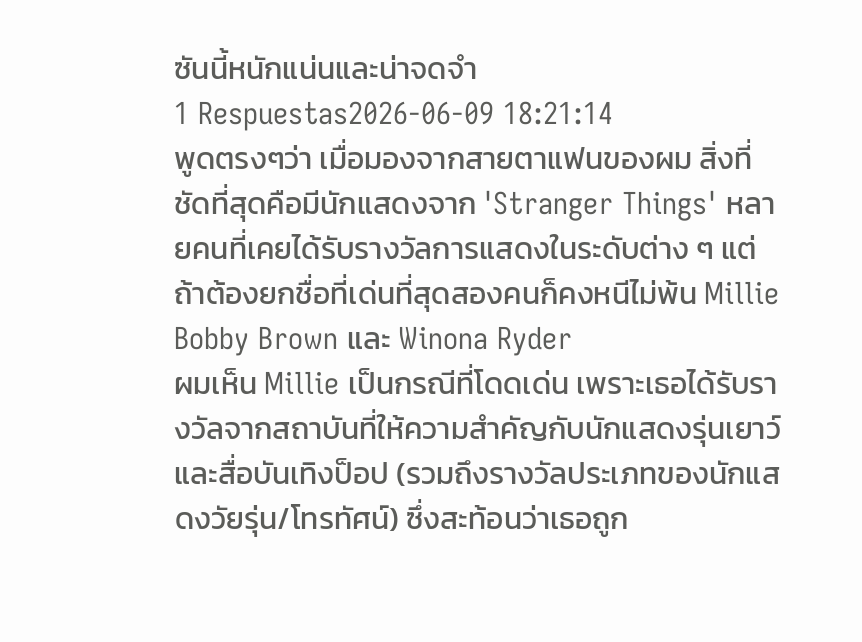ซันนี้หนักแน่นและน่าจดจำ
1 Respuestas2026-06-09 18:21:14
พูดตรงๆว่า เมื่อมองจากสายตาแฟนของผม สิ่งที่ชัดที่สุดคือมีนักแสดงจาก 'Stranger Things' หลายคนที่เคยได้รับรางวัลการแสดงในระดับต่าง ๆ แต่ถ้าต้องยกชื่อที่เด่นที่สุดสองคนก็คงหนีไม่พ้น Millie Bobby Brown และ Winona Ryder
ผมเห็น Millie เป็นกรณีที่โดดเด่น เพราะเธอได้รับรางวัลจากสถาบันที่ให้ความสำคัญกับนักแสดงรุ่นเยาว์และสื่อบันเทิงป็อป (รวมถึงรางวัลประเภทของนักแสดงวัยรุ่น/โทรทัศน์) ซึ่งสะท้อนว่าเธอถูก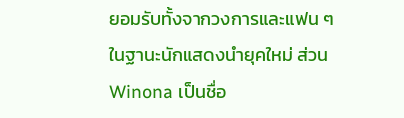ยอมรับทั้งจากวงการและแฟน ๆ ในฐานะนักแสดงนำยุคใหม่ ส่วน Winona เป็นชื่อ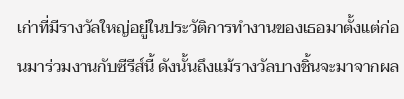เก่าที่มีรางวัลใหญ่อยู่ในประวัติการทำงานของเธอมาตั้งแต่ก่อนมาร่วมงานกับซีรีส์นี้ ดังนั้นถึงแม้รางวัลบางชิ้นจะมาจากผล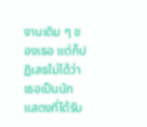งานเดิม ๆ ของเธอ แต่ก็ปฏิเสธไม่ได้ว่าเธอเป็นนักแสดงที่ได้รับ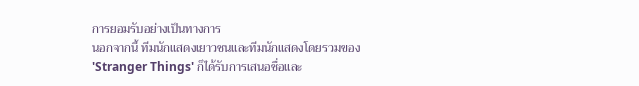การยอมรับอย่างเป็นทางการ
นอกจากนี้ ทีมนักแสดงเยาวชนและทีมนักแสดงโดยรวมของ 'Stranger Things' ก็ได้รับการเสนอชื่อและ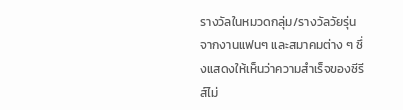รางวัลในหมวดกลุ่ม/รางวัลวัยรุ่นจากงานแฟนๆ และสมาคมต่าง ๆ ซึ่งแสดงให้เห็นว่าความสำเร็จของซีรีส์ไม่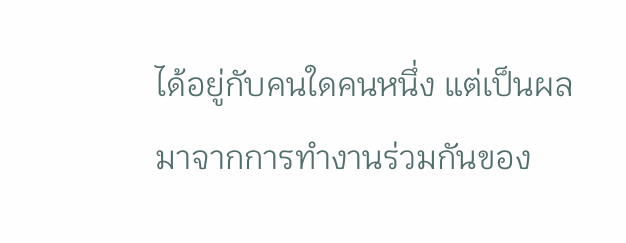ได้อยู่กับคนใดคนหนึ่ง แต่เป็นผลมาจากการทำงานร่วมกันของ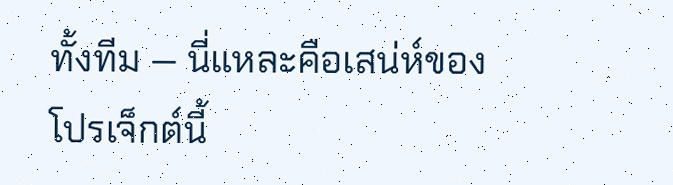ทั้งทีม — นี่แหละคือเสน่ห์ของโปรเจ็กต์นี้